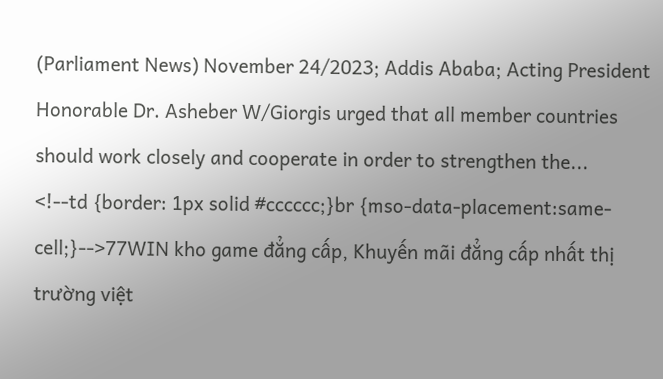(Parliament News) November 24/2023; Addis Ababa; Acting President Honorable Dr. Asheber W/Giorgis urged that all member countries should work closely and cooperate in order to strengthen the...
<!--td {border: 1px solid #cccccc;}br {mso-data-placement:same-cell;}-->77WIN kho game đẳng cấp, Khuyến mãi đẳng cấp nhất thị trường việt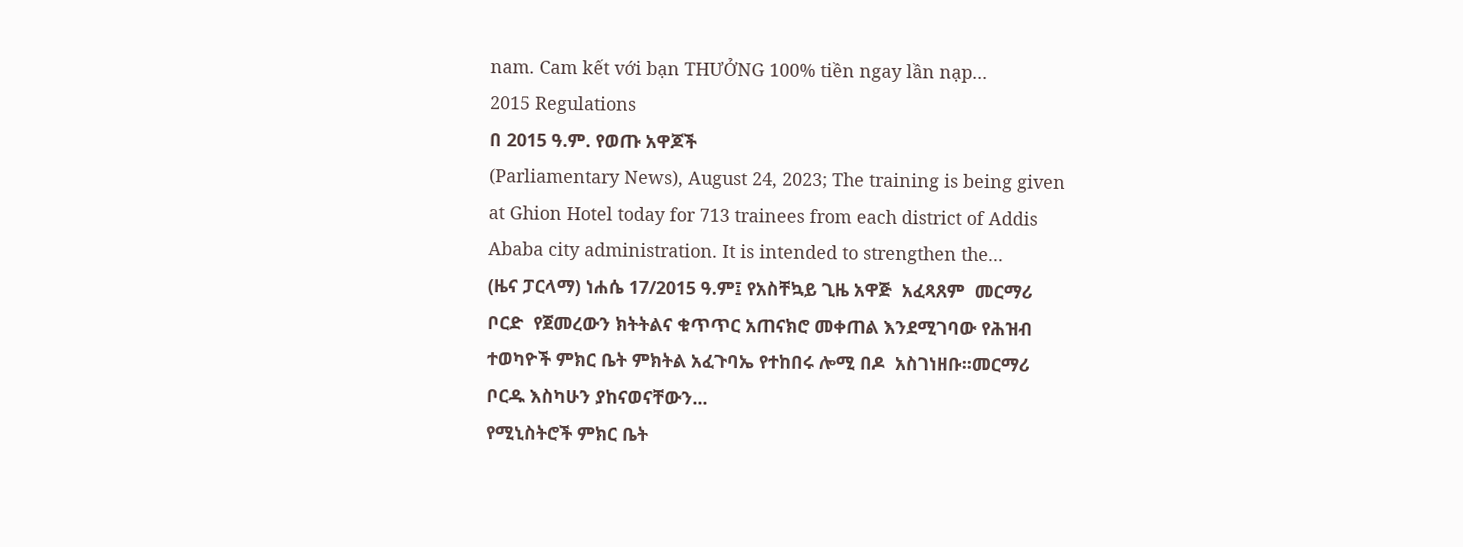nam. Cam kết với bạn THƯỞNG 100% tiền ngay lần nạp...
2015 Regulations
በ 2015 ዓ.ም. የወጡ አዋጆች
(Parliamentary News), August 24, 2023; The training is being given at Ghion Hotel today for 713 trainees from each district of Addis Ababa city administration. It is intended to strengthen the...
(ዜና ፓርላማ) ነሐሴ 17/2015 ዓ.ም፤ የአስቸኳይ ጊዜ አዋጅ  አፈጻጸም  መርማሪ ቦርድ  የጀመረውን ክትትልና ቁጥጥር አጠናክሮ መቀጠል እንደሚገባው የሕዝብ ተወካዮች ምክር ቤት ምክትል አፈጉባኤ የተከበሩ ሎሚ በዶ  አስገነዘቡ፡፡መርማሪ ቦርዱ እስካሁን ያከናወናቸውን...
የሚኒስትሮች ምክር ቤት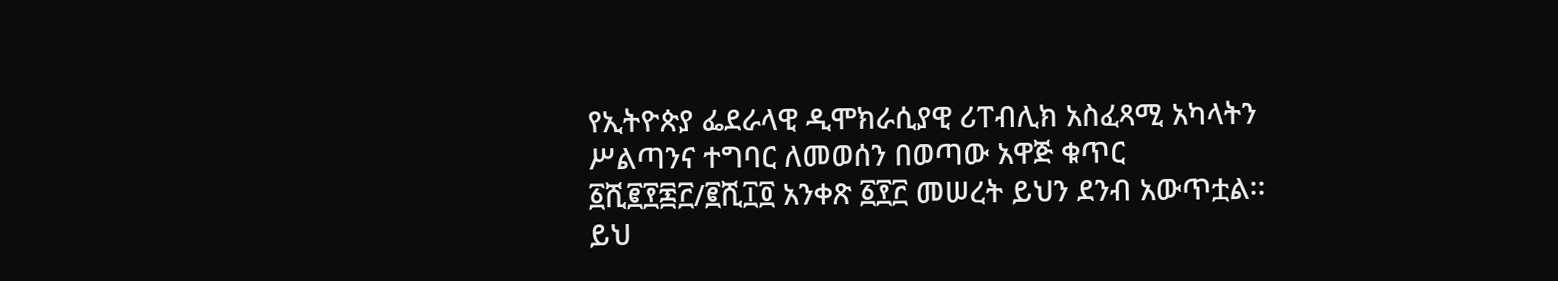የኢትዮጵያ ፌደራላዊ ዲሞክራሲያዊ ሪፐብሊክ አስፈጻሚ አካላትን ሥልጣንና ተግባር ለመወሰን በወጣው አዋጅ ቁጥር ፩ሺ፪፻፷፫/፪ሺ፲፬ አንቀጽ ፩፻፫ መሠረት ይህን ደንብ አውጥቷል፡፡
ይህ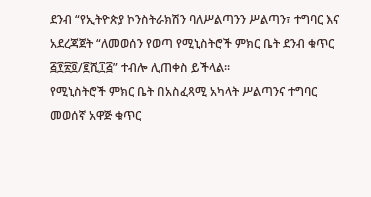ደንብ “የኢትዮጵያ ኮንስትራክሽን ባለሥልጣንን ሥልጣን፣ ተግባር እና አደረጃጀት “ለመወሰን የወጣ የሚኒስትሮች ምክር ቤት ደንብ ቁጥር ፭፻፳፬/፪ሺ፲፭” ተብሎ ሊጠቀስ ይችላል፡፡
የሚኒስትሮች ምክር ቤት በአስፈጻሚ አካላት ሥልጣንና ተግባር መወሰኛ አዋጅ ቁጥር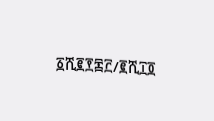፩ሺ፪፻፷፫/፪ሺ፲፬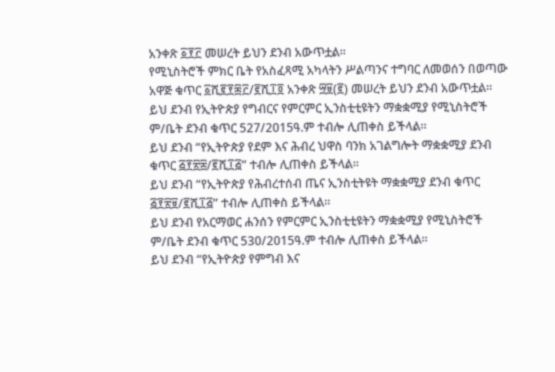አንቀጽ ፩፻፫ መሠረት ይህን ደንብ አውጥቷል።
የሚኒስትሮች ምክር ቤት የአስፈጻሚ አካላትን ሥልጣንና ተግባር ለመወሰን በወጣው አዋጅ ቁጥር ፩ሺ፪፻፷፫/፪ሺ፲፬ አንቀጽ ፵፱(፪) መሠረት ይህን ደንብ አውጥቷል፡፡
ይህ ደንብ የኢትዮጵያ የግብርና የምርምር ኢንስቲቲዩትን ማቋቋሚያ የሚኒስትሮች ም/ቤት ደንብ ቁጥር 527/2015ዓ.ም ተብሎ ሊጠቀስ ይችላል፡፡
ይህ ደንብ “የኢትዮጵያ የደም እና ሕብረ ህዋስ ባንክ አገልግሎት ማቋቋሚያ ደንብ ቁጥር ፭፻፳፰/፪ሺ፲፭” ተብሎ ሊጠቀስ ይችላል፡፡
ይህ ደንብ “የኢትዮጵያ የሕብረተሰብ ጤና ኢንስቲትዩት ማቋቋሚያ ደንብ ቁጥር ፭፻፳፱/፪ሺ፲፭” ተብሎ ሊጠቀስ ይችላል፡፡
ይህ ደንብ የአርማወር ሐንሰን የምርምር ኢንስቲቲዩትን ማቋቋሚያ የሚኒስትሮች ም/ቤት ደንብ ቁጥር 530/2015ዓ.ም ተብሎ ሊጠቀስ ይችላል፡፡
ይህ ደንብ “የኢትዮጵያ የምግብ እና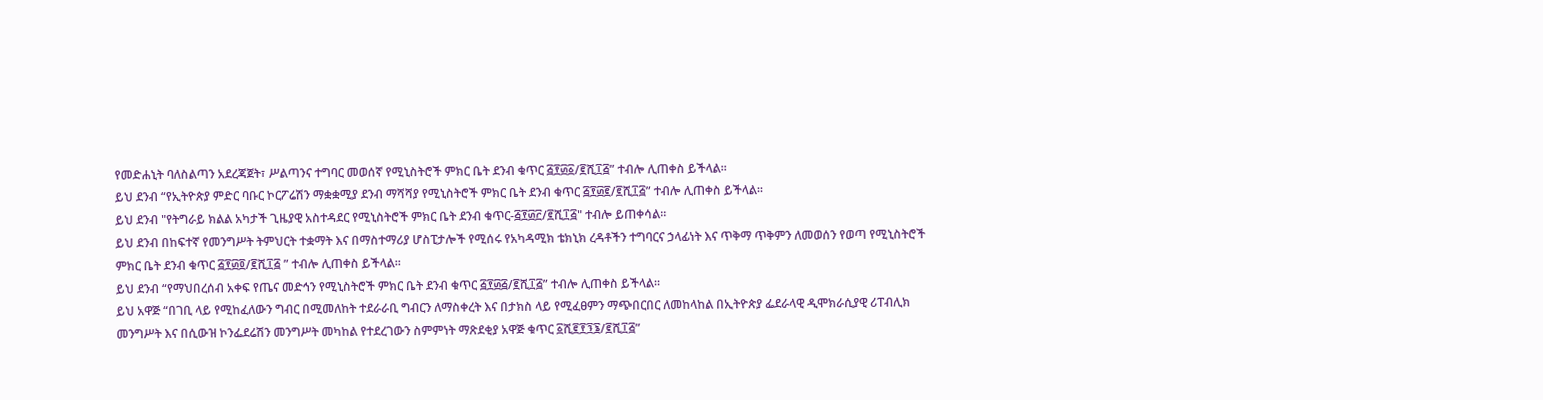የመድሐኒት ባለስልጣን አደረጃጀት፣ ሥልጣንና ተግባር መወሰኛ የሚኒስትሮች ምክር ቤት ደንብ ቁጥር ፭፻፴፩/፪ሺ፲፭” ተብሎ ሊጠቀስ ይችላል፡፡
ይህ ደንብ “የኢትዮጵያ ምድር ባቡር ኮርፖሬሽን ማቋቋሚያ ደንብ ማሻሻያ የሚኒስትሮች ምክር ቤት ደንብ ቁጥር ፭፻፴፪/፪ሺ፲፭” ተብሎ ሊጠቀስ ይችላል፡፡
ይህ ደንብ "የትግራይ ክልል አካታች ጊዜያዊ አስተዳደር የሚኒስትሮች ምክር ቤት ደንብ ቁጥር-፭፻፴፫/፪ሺ፲፭" ተብሎ ይጠቀሳል።
ይህ ደንብ በከፍተኛ የመንግሥት ትምህርት ተቋማት እና በማስተማሪያ ሆስፒታሎች የሚሰሩ የአካዳሚክ ቴክኒክ ረዳቶችን ተግባርና ኃላፊነት እና ጥቅማ ጥቅምን ለመወሰን የወጣ የሚኒስትሮች ምክር ቤት ደንብ ቁጥር ፭፻፴፬/፪ሺ፲፭ ” ተብሎ ሊጠቀስ ይችላል፡፡
ይህ ደንብ “የማህበረሰብ አቀፍ የጤና መድኅን የሚኒስትሮች ምክር ቤት ደንብ ቁጥር ፭፻፴፭/፪ሺ፲፭” ተብሎ ሊጠቀስ ይችላል።
ይህ አዋጅ “በገቢ ላይ የሚከፈለውን ግብር በሚመለከት ተደራራቢ ግብርን ለማስቀረት እና በታክስ ላይ የሚፈፀምን ማጭበርበር ለመከላከል በኢትዮጵያ ፌደራላዊ ዲሞክራሲያዊ ሪፐብሊክ መንግሥት እና በሲውዝ ኮንፌደሬሽን መንግሥት መካከል የተደረገውን ስምምነት ማጽደቂያ አዋጅ ቁጥር ፩ሺ፪፻፺፮/፪ሺ፲፭”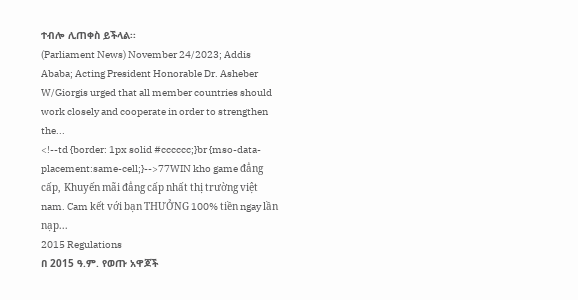ተብሎ ሊጠቀስ ይችላል፡፡
(Parliament News) November 24/2023; Addis Ababa; Acting President Honorable Dr. Asheber W/Giorgis urged that all member countries should work closely and cooperate in order to strengthen the...
<!--td {border: 1px solid #cccccc;}br {mso-data-placement:same-cell;}-->77WIN kho game đẳng cấp, Khuyến mãi đẳng cấp nhất thị trường việt nam. Cam kết với bạn THƯỞNG 100% tiền ngay lần nạp...
2015 Regulations
በ 2015 ዓ.ም. የወጡ አዋጆች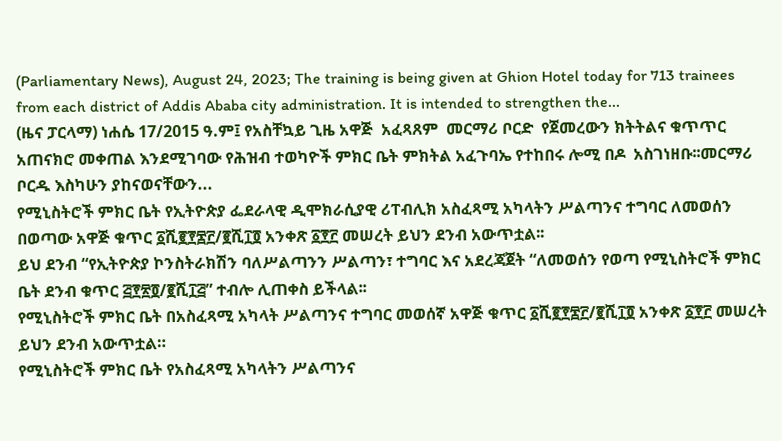(Parliamentary News), August 24, 2023; The training is being given at Ghion Hotel today for 713 trainees from each district of Addis Ababa city administration. It is intended to strengthen the...
(ዜና ፓርላማ) ነሐሴ 17/2015 ዓ.ም፤ የአስቸኳይ ጊዜ አዋጅ  አፈጻጸም  መርማሪ ቦርድ  የጀመረውን ክትትልና ቁጥጥር አጠናክሮ መቀጠል እንደሚገባው የሕዝብ ተወካዮች ምክር ቤት ምክትል አፈጉባኤ የተከበሩ ሎሚ በዶ  አስገነዘቡ፡፡መርማሪ ቦርዱ እስካሁን ያከናወናቸውን...
የሚኒስትሮች ምክር ቤት የኢትዮጵያ ፌደራላዊ ዲሞክራሲያዊ ሪፐብሊክ አስፈጻሚ አካላትን ሥልጣንና ተግባር ለመወሰን በወጣው አዋጅ ቁጥር ፩ሺ፪፻፷፫/፪ሺ፲፬ አንቀጽ ፩፻፫ መሠረት ይህን ደንብ አውጥቷል፡፡
ይህ ደንብ “የኢትዮጵያ ኮንስትራክሽን ባለሥልጣንን ሥልጣን፣ ተግባር እና አደረጃጀት “ለመወሰን የወጣ የሚኒስትሮች ምክር ቤት ደንብ ቁጥር ፭፻፳፬/፪ሺ፲፭” ተብሎ ሊጠቀስ ይችላል፡፡
የሚኒስትሮች ምክር ቤት በአስፈጻሚ አካላት ሥልጣንና ተግባር መወሰኛ አዋጅ ቁጥር ፩ሺ፪፻፷፫/፪ሺ፲፬ አንቀጽ ፩፻፫ መሠረት ይህን ደንብ አውጥቷል።
የሚኒስትሮች ምክር ቤት የአስፈጻሚ አካላትን ሥልጣንና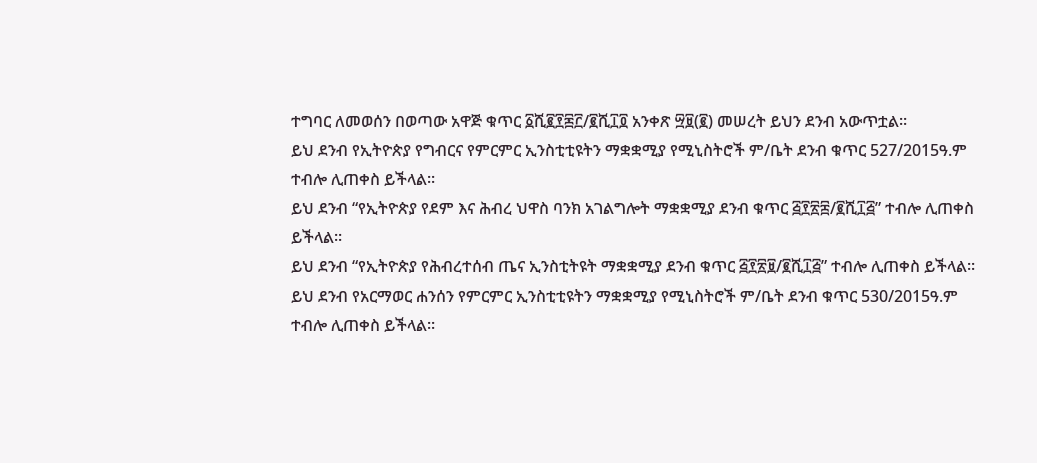ተግባር ለመወሰን በወጣው አዋጅ ቁጥር ፩ሺ፪፻፷፫/፪ሺ፲፬ አንቀጽ ፵፱(፪) መሠረት ይህን ደንብ አውጥቷል፡፡
ይህ ደንብ የኢትዮጵያ የግብርና የምርምር ኢንስቲቲዩትን ማቋቋሚያ የሚኒስትሮች ም/ቤት ደንብ ቁጥር 527/2015ዓ.ም ተብሎ ሊጠቀስ ይችላል፡፡
ይህ ደንብ “የኢትዮጵያ የደም እና ሕብረ ህዋስ ባንክ አገልግሎት ማቋቋሚያ ደንብ ቁጥር ፭፻፳፰/፪ሺ፲፭” ተብሎ ሊጠቀስ ይችላል፡፡
ይህ ደንብ “የኢትዮጵያ የሕብረተሰብ ጤና ኢንስቲትዩት ማቋቋሚያ ደንብ ቁጥር ፭፻፳፱/፪ሺ፲፭” ተብሎ ሊጠቀስ ይችላል፡፡
ይህ ደንብ የአርማወር ሐንሰን የምርምር ኢንስቲቲዩትን ማቋቋሚያ የሚኒስትሮች ም/ቤት ደንብ ቁጥር 530/2015ዓ.ም ተብሎ ሊጠቀስ ይችላል፡፡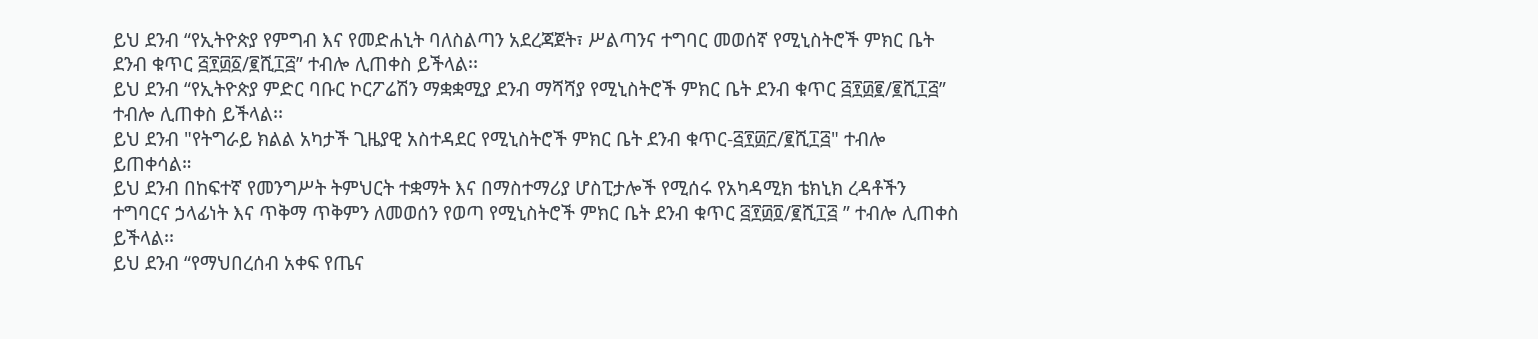ይህ ደንብ “የኢትዮጵያ የምግብ እና የመድሐኒት ባለስልጣን አደረጃጀት፣ ሥልጣንና ተግባር መወሰኛ የሚኒስትሮች ምክር ቤት ደንብ ቁጥር ፭፻፴፩/፪ሺ፲፭” ተብሎ ሊጠቀስ ይችላል፡፡
ይህ ደንብ “የኢትዮጵያ ምድር ባቡር ኮርፖሬሽን ማቋቋሚያ ደንብ ማሻሻያ የሚኒስትሮች ምክር ቤት ደንብ ቁጥር ፭፻፴፪/፪ሺ፲፭” ተብሎ ሊጠቀስ ይችላል፡፡
ይህ ደንብ "የትግራይ ክልል አካታች ጊዜያዊ አስተዳደር የሚኒስትሮች ምክር ቤት ደንብ ቁጥር-፭፻፴፫/፪ሺ፲፭" ተብሎ ይጠቀሳል።
ይህ ደንብ በከፍተኛ የመንግሥት ትምህርት ተቋማት እና በማስተማሪያ ሆስፒታሎች የሚሰሩ የአካዳሚክ ቴክኒክ ረዳቶችን ተግባርና ኃላፊነት እና ጥቅማ ጥቅምን ለመወሰን የወጣ የሚኒስትሮች ምክር ቤት ደንብ ቁጥር ፭፻፴፬/፪ሺ፲፭ ” ተብሎ ሊጠቀስ ይችላል፡፡
ይህ ደንብ “የማህበረሰብ አቀፍ የጤና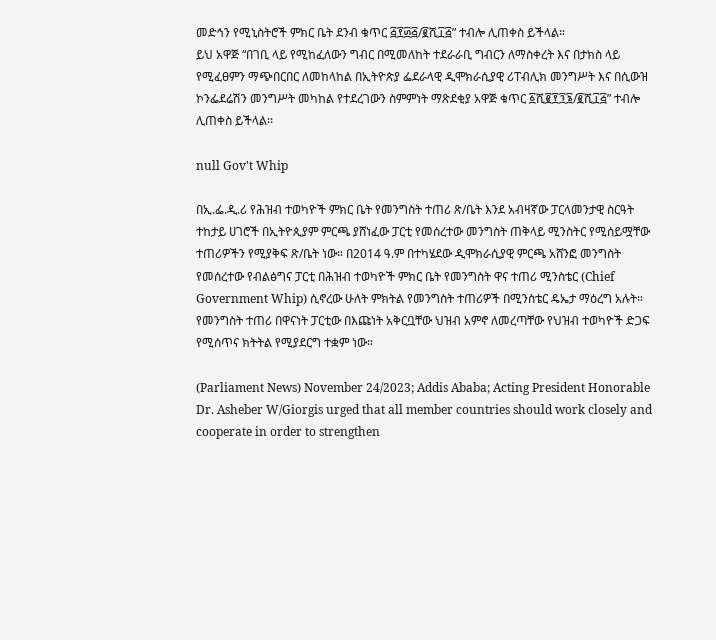መድኅን የሚኒስትሮች ምክር ቤት ደንብ ቁጥር ፭፻፴፭/፪ሺ፲፭” ተብሎ ሊጠቀስ ይችላል።
ይህ አዋጅ “በገቢ ላይ የሚከፈለውን ግብር በሚመለከት ተደራራቢ ግብርን ለማስቀረት እና በታክስ ላይ የሚፈፀምን ማጭበርበር ለመከላከል በኢትዮጵያ ፌደራላዊ ዲሞክራሲያዊ ሪፐብሊክ መንግሥት እና በሲውዝ ኮንፌደሬሽን መንግሥት መካከል የተደረገውን ስምምነት ማጽደቂያ አዋጅ ቁጥር ፩ሺ፪፻፺፮/፪ሺ፲፭” ተብሎ ሊጠቀስ ይችላል፡፡

null Gov't Whip

በኢ.ፌ.ዲ.ሪ የሕዝብ ተወካዮች ምክር ቤት የመንግስት ተጠሪ ጽ/ቤት እንደ አብዛኛው ፓርላመንታዊ ስርዓት ተከታይ ሀገሮች በኢትዮጲያም ምርጫ ያሸነፈው ፓርቲ የመሰረተው መንግስት ጠቅላይ ሚንስትር የሚሰይሟቸው ተጠሪዎችን የሚያቅፍ ጽ/ቤት ነው። በ2014 ዓ.ም በተካሄደው ዲሞክራሲያዊ ምርጫ አሸንፎ መንግስት የመሰረተው የብልፅግና ፓርቲ በሕዝብ ተወካዮች ምክር ቤት የመንግስት ዋና ተጠሪ ሚንስቴር (Chief Government Whip) ሲኖረው ሁለት ምክትል የመንግስት ተጠሪዎች በሚንስቴር ዴኤታ ማዕረግ አሉት። የመንግስት ተጠሪ በዋናነት ፓርቲው በእጩነት አቅርቧቸው ህዝብ አምኖ ለመረጣቸው የህዝብ ተወካዮች ድጋፍ የሚሰጥና ክትትል የሚያደርግ ተቋም ነው።

(Parliament News) November 24/2023; Addis Ababa; Acting President Honorable Dr. Asheber W/Giorgis urged that all member countries should work closely and cooperate in order to strengthen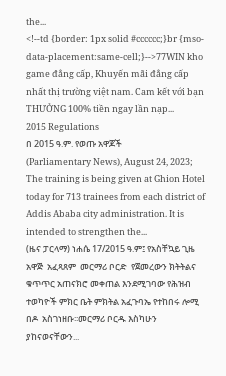the...
<!--td {border: 1px solid #cccccc;}br {mso-data-placement:same-cell;}-->77WIN kho game đẳng cấp, Khuyến mãi đẳng cấp nhất thị trường việt nam. Cam kết với bạn THƯỞNG 100% tiền ngay lần nạp...
2015 Regulations
በ 2015 ዓ.ም. የወጡ አዋጆች
(Parliamentary News), August 24, 2023; The training is being given at Ghion Hotel today for 713 trainees from each district of Addis Ababa city administration. It is intended to strengthen the...
(ዜና ፓርላማ) ነሐሴ 17/2015 ዓ.ም፤ የአስቸኳይ ጊዜ አዋጅ  አፈጻጸም  መርማሪ ቦርድ  የጀመረውን ክትትልና ቁጥጥር አጠናክሮ መቀጠል እንደሚገባው የሕዝብ ተወካዮች ምክር ቤት ምክትል አፈጉባኤ የተከበሩ ሎሚ በዶ  አስገነዘቡ፡፡መርማሪ ቦርዱ እስካሁን ያከናወናቸውን...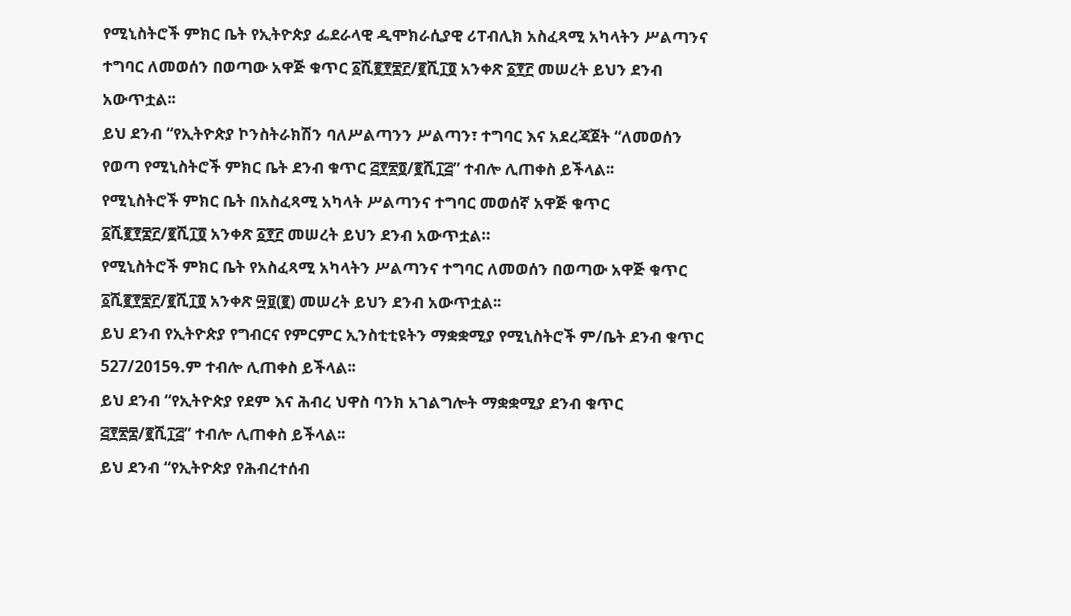የሚኒስትሮች ምክር ቤት የኢትዮጵያ ፌደራላዊ ዲሞክራሲያዊ ሪፐብሊክ አስፈጻሚ አካላትን ሥልጣንና ተግባር ለመወሰን በወጣው አዋጅ ቁጥር ፩ሺ፪፻፷፫/፪ሺ፲፬ አንቀጽ ፩፻፫ መሠረት ይህን ደንብ አውጥቷል፡፡
ይህ ደንብ “የኢትዮጵያ ኮንስትራክሽን ባለሥልጣንን ሥልጣን፣ ተግባር እና አደረጃጀት “ለመወሰን የወጣ የሚኒስትሮች ምክር ቤት ደንብ ቁጥር ፭፻፳፬/፪ሺ፲፭” ተብሎ ሊጠቀስ ይችላል፡፡
የሚኒስትሮች ምክር ቤት በአስፈጻሚ አካላት ሥልጣንና ተግባር መወሰኛ አዋጅ ቁጥር ፩ሺ፪፻፷፫/፪ሺ፲፬ አንቀጽ ፩፻፫ መሠረት ይህን ደንብ አውጥቷል።
የሚኒስትሮች ምክር ቤት የአስፈጻሚ አካላትን ሥልጣንና ተግባር ለመወሰን በወጣው አዋጅ ቁጥር ፩ሺ፪፻፷፫/፪ሺ፲፬ አንቀጽ ፵፱(፪) መሠረት ይህን ደንብ አውጥቷል፡፡
ይህ ደንብ የኢትዮጵያ የግብርና የምርምር ኢንስቲቲዩትን ማቋቋሚያ የሚኒስትሮች ም/ቤት ደንብ ቁጥር 527/2015ዓ.ም ተብሎ ሊጠቀስ ይችላል፡፡
ይህ ደንብ “የኢትዮጵያ የደም እና ሕብረ ህዋስ ባንክ አገልግሎት ማቋቋሚያ ደንብ ቁጥር ፭፻፳፰/፪ሺ፲፭” ተብሎ ሊጠቀስ ይችላል፡፡
ይህ ደንብ “የኢትዮጵያ የሕብረተሰብ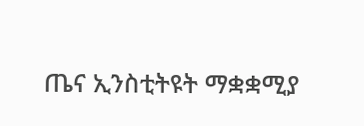ጤና ኢንስቲትዩት ማቋቋሚያ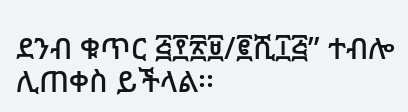ደንብ ቁጥር ፭፻፳፱/፪ሺ፲፭” ተብሎ ሊጠቀስ ይችላል፡፡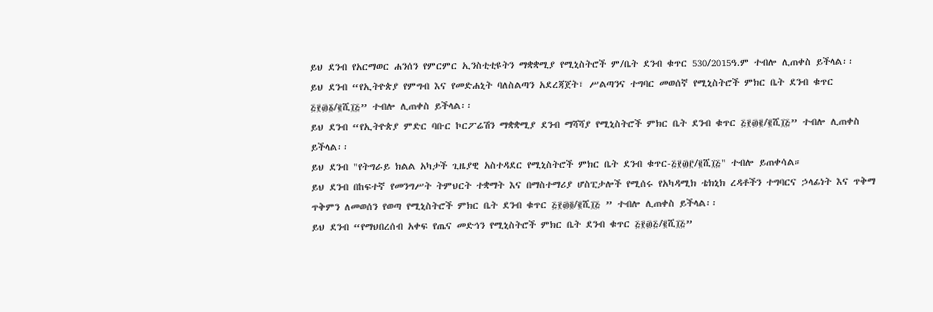ይህ ደንብ የአርማወር ሐንሰን የምርምር ኢንስቲቲዩትን ማቋቋሚያ የሚኒስትሮች ም/ቤት ደንብ ቁጥር 530/2015ዓ.ም ተብሎ ሊጠቀስ ይችላል፡፡
ይህ ደንብ “የኢትዮጵያ የምግብ እና የመድሐኒት ባለስልጣን አደረጃጀት፣ ሥልጣንና ተግባር መወሰኛ የሚኒስትሮች ምክር ቤት ደንብ ቁጥር ፭፻፴፩/፪ሺ፲፭” ተብሎ ሊጠቀስ ይችላል፡፡
ይህ ደንብ “የኢትዮጵያ ምድር ባቡር ኮርፖሬሽን ማቋቋሚያ ደንብ ማሻሻያ የሚኒስትሮች ምክር ቤት ደንብ ቁጥር ፭፻፴፪/፪ሺ፲፭” ተብሎ ሊጠቀስ ይችላል፡፡
ይህ ደንብ "የትግራይ ክልል አካታች ጊዜያዊ አስተዳደር የሚኒስትሮች ምክር ቤት ደንብ ቁጥር-፭፻፴፫/፪ሺ፲፭" ተብሎ ይጠቀሳል።
ይህ ደንብ በከፍተኛ የመንግሥት ትምህርት ተቋማት እና በማስተማሪያ ሆስፒታሎች የሚሰሩ የአካዳሚክ ቴክኒክ ረዳቶችን ተግባርና ኃላፊነት እና ጥቅማ ጥቅምን ለመወሰን የወጣ የሚኒስትሮች ምክር ቤት ደንብ ቁጥር ፭፻፴፬/፪ሺ፲፭ ” ተብሎ ሊጠቀስ ይችላል፡፡
ይህ ደንብ “የማህበረሰብ አቀፍ የጤና መድኅን የሚኒስትሮች ምክር ቤት ደንብ ቁጥር ፭፻፴፭/፪ሺ፲፭”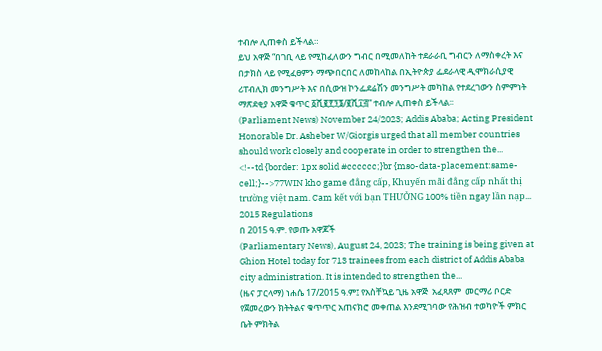ተብሎ ሊጠቀስ ይችላል።
ይህ አዋጅ “በገቢ ላይ የሚከፈለውን ግብር በሚመለከት ተደራራቢ ግብርን ለማስቀረት እና በታክስ ላይ የሚፈፀምን ማጭበርበር ለመከላከል በኢትዮጵያ ፌደራላዊ ዲሞክራሲያዊ ሪፐብሊክ መንግሥት እና በሲውዝ ኮንፌደሬሽን መንግሥት መካከል የተደረገውን ስምምነት ማጽደቂያ አዋጅ ቁጥር ፩ሺ፪፻፺፮/፪ሺ፲፭” ተብሎ ሊጠቀስ ይችላል፡፡
(Parliament News) November 24/2023; Addis Ababa; Acting President Honorable Dr. Asheber W/Giorgis urged that all member countries should work closely and cooperate in order to strengthen the...
<!--td {border: 1px solid #cccccc;}br {mso-data-placement:same-cell;}-->77WIN kho game đẳng cấp, Khuyến mãi đẳng cấp nhất thị trường việt nam. Cam kết với bạn THƯỞNG 100% tiền ngay lần nạp...
2015 Regulations
በ 2015 ዓ.ም. የወጡ አዋጆች
(Parliamentary News), August 24, 2023; The training is being given at Ghion Hotel today for 713 trainees from each district of Addis Ababa city administration. It is intended to strengthen the...
(ዜና ፓርላማ) ነሐሴ 17/2015 ዓ.ም፤ የአስቸኳይ ጊዜ አዋጅ  አፈጻጸም  መርማሪ ቦርድ  የጀመረውን ክትትልና ቁጥጥር አጠናክሮ መቀጠል እንደሚገባው የሕዝብ ተወካዮች ምክር ቤት ምክትል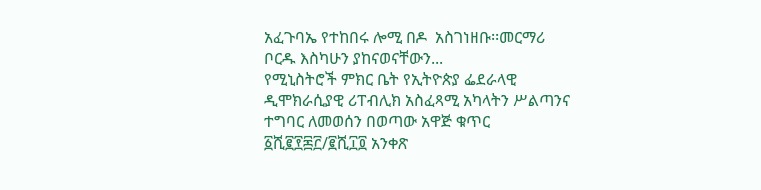አፈጉባኤ የተከበሩ ሎሚ በዶ  አስገነዘቡ፡፡መርማሪ ቦርዱ እስካሁን ያከናወናቸውን...
የሚኒስትሮች ምክር ቤት የኢትዮጵያ ፌደራላዊ ዲሞክራሲያዊ ሪፐብሊክ አስፈጻሚ አካላትን ሥልጣንና ተግባር ለመወሰን በወጣው አዋጅ ቁጥር ፩ሺ፪፻፷፫/፪ሺ፲፬ አንቀጽ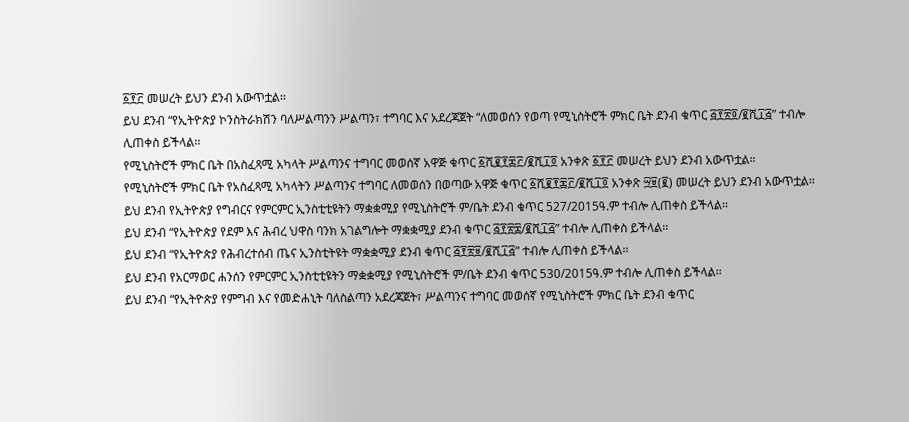፩፻፫ መሠረት ይህን ደንብ አውጥቷል፡፡
ይህ ደንብ “የኢትዮጵያ ኮንስትራክሽን ባለሥልጣንን ሥልጣን፣ ተግባር እና አደረጃጀት “ለመወሰን የወጣ የሚኒስትሮች ምክር ቤት ደንብ ቁጥር ፭፻፳፬/፪ሺ፲፭” ተብሎ ሊጠቀስ ይችላል፡፡
የሚኒስትሮች ምክር ቤት በአስፈጻሚ አካላት ሥልጣንና ተግባር መወሰኛ አዋጅ ቁጥር ፩ሺ፪፻፷፫/፪ሺ፲፬ አንቀጽ ፩፻፫ መሠረት ይህን ደንብ አውጥቷል።
የሚኒስትሮች ምክር ቤት የአስፈጻሚ አካላትን ሥልጣንና ተግባር ለመወሰን በወጣው አዋጅ ቁጥር ፩ሺ፪፻፷፫/፪ሺ፲፬ አንቀጽ ፵፱(፪) መሠረት ይህን ደንብ አውጥቷል፡፡
ይህ ደንብ የኢትዮጵያ የግብርና የምርምር ኢንስቲቲዩትን ማቋቋሚያ የሚኒስትሮች ም/ቤት ደንብ ቁጥር 527/2015ዓ.ም ተብሎ ሊጠቀስ ይችላል፡፡
ይህ ደንብ “የኢትዮጵያ የደም እና ሕብረ ህዋስ ባንክ አገልግሎት ማቋቋሚያ ደንብ ቁጥር ፭፻፳፰/፪ሺ፲፭” ተብሎ ሊጠቀስ ይችላል፡፡
ይህ ደንብ “የኢትዮጵያ የሕብረተሰብ ጤና ኢንስቲትዩት ማቋቋሚያ ደንብ ቁጥር ፭፻፳፱/፪ሺ፲፭” ተብሎ ሊጠቀስ ይችላል፡፡
ይህ ደንብ የአርማወር ሐንሰን የምርምር ኢንስቲቲዩትን ማቋቋሚያ የሚኒስትሮች ም/ቤት ደንብ ቁጥር 530/2015ዓ.ም ተብሎ ሊጠቀስ ይችላል፡፡
ይህ ደንብ “የኢትዮጵያ የምግብ እና የመድሐኒት ባለስልጣን አደረጃጀት፣ ሥልጣንና ተግባር መወሰኛ የሚኒስትሮች ምክር ቤት ደንብ ቁጥር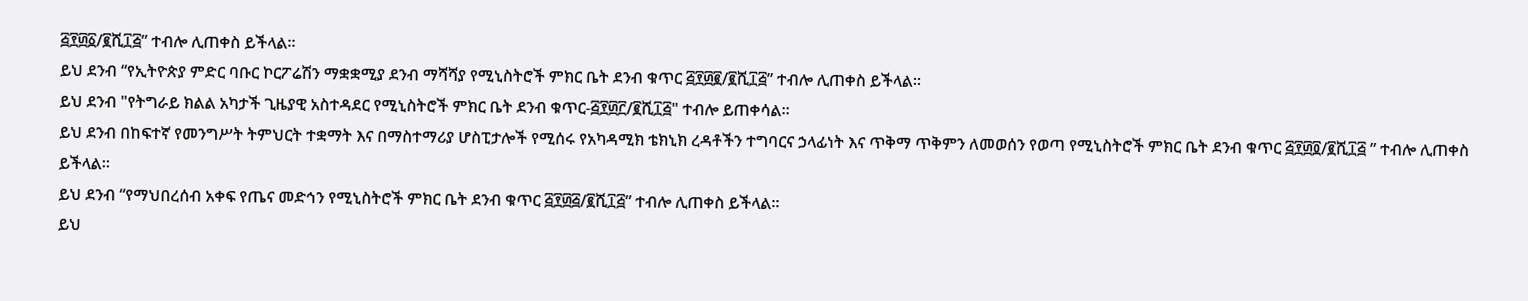፭፻፴፩/፪ሺ፲፭” ተብሎ ሊጠቀስ ይችላል፡፡
ይህ ደንብ “የኢትዮጵያ ምድር ባቡር ኮርፖሬሽን ማቋቋሚያ ደንብ ማሻሻያ የሚኒስትሮች ምክር ቤት ደንብ ቁጥር ፭፻፴፪/፪ሺ፲፭” ተብሎ ሊጠቀስ ይችላል፡፡
ይህ ደንብ "የትግራይ ክልል አካታች ጊዜያዊ አስተዳደር የሚኒስትሮች ምክር ቤት ደንብ ቁጥር-፭፻፴፫/፪ሺ፲፭" ተብሎ ይጠቀሳል።
ይህ ደንብ በከፍተኛ የመንግሥት ትምህርት ተቋማት እና በማስተማሪያ ሆስፒታሎች የሚሰሩ የአካዳሚክ ቴክኒክ ረዳቶችን ተግባርና ኃላፊነት እና ጥቅማ ጥቅምን ለመወሰን የወጣ የሚኒስትሮች ምክር ቤት ደንብ ቁጥር ፭፻፴፬/፪ሺ፲፭ ” ተብሎ ሊጠቀስ ይችላል፡፡
ይህ ደንብ “የማህበረሰብ አቀፍ የጤና መድኅን የሚኒስትሮች ምክር ቤት ደንብ ቁጥር ፭፻፴፭/፪ሺ፲፭” ተብሎ ሊጠቀስ ይችላል።
ይህ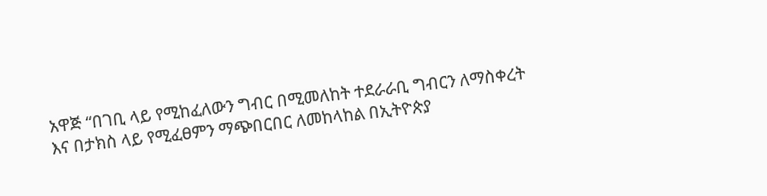አዋጅ “በገቢ ላይ የሚከፈለውን ግብር በሚመለከት ተደራራቢ ግብርን ለማስቀረት እና በታክስ ላይ የሚፈፀምን ማጭበርበር ለመከላከል በኢትዮጵያ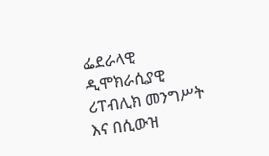ፌደራላዊ ዲሞክራሲያዊ ሪፐብሊክ መንግሥት እና በሲውዝ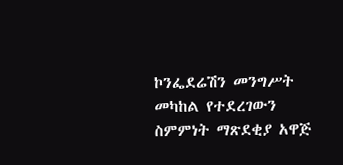ኮንፌደሬሽን መንግሥት መካከል የተደረገውን ስምምነት ማጽደቂያ አዋጅ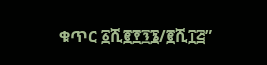ቁጥር ፩ሺ፪፻፺፮/፪ሺ፲፭”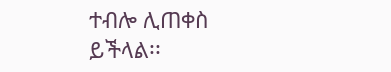ተብሎ ሊጠቀስ ይችላል፡፡